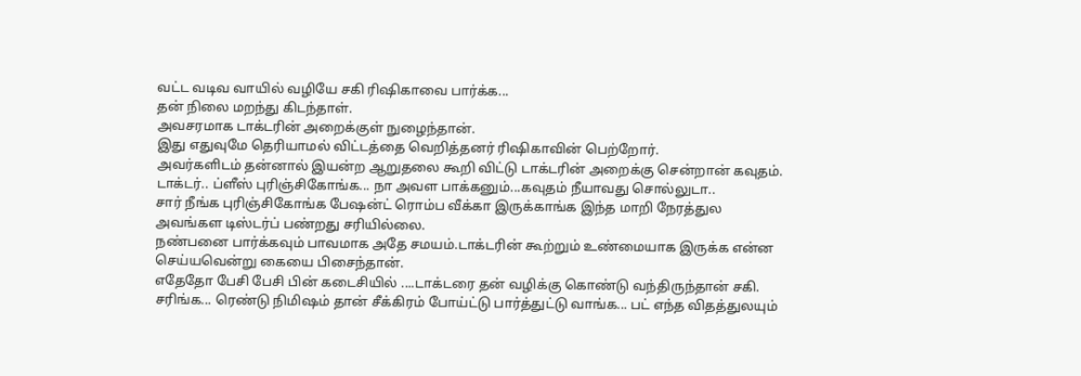வட்ட வடிவ வாயில் வழியே சகி ரிஷிகாவை பார்க்க...
தன் நிலை மறந்து கிடந்தாள்.
அவசரமாக டாக்டரின் அறைக்குள் நுழைந்தான்.
இது எதுவுமே தெரியாமல் விட்டத்தை வெறித்தனர் ரிஷிகாவின் பெற்றோர்.
அவர்களிடம் தன்னால் இயன்ற ஆறுதலை கூறி விட்டு டாக்டரின் அறைக்கு சென்றான் கவுதம்.
டாக்டர்.. ப்ளீஸ் புரிஞ்சிகோங்க... நா அவள பாக்கனும்...கவுதம் நீயாவது சொல்லுடா..
சார் நீங்க புரிஞ்சிகோங்க பேஷன்ட் ரொம்ப வீக்கா இருக்காங்க இந்த மாறி நேரத்துல அவங்கள டிஸ்டர்ப் பண்றது சரியில்லை.
நண்பனை பார்க்கவும் பாவமாக அதே சமயம்.டாக்டரின் கூற்றும் உண்மையாக இருக்க என்ன செய்யவென்று கையை பிசைந்தான்.
எதேதோ பேசி பேசி பின் கடைசியில் ....டாக்டரை தன் வழிக்கு கொண்டு வந்திருந்தான் சகி.
சரிங்க... ரெண்டு நிமிஷம் தான் சீக்கிரம் போய்ட்டு பார்த்துட்டு வாங்க... பட் எந்த விதத்துலயும்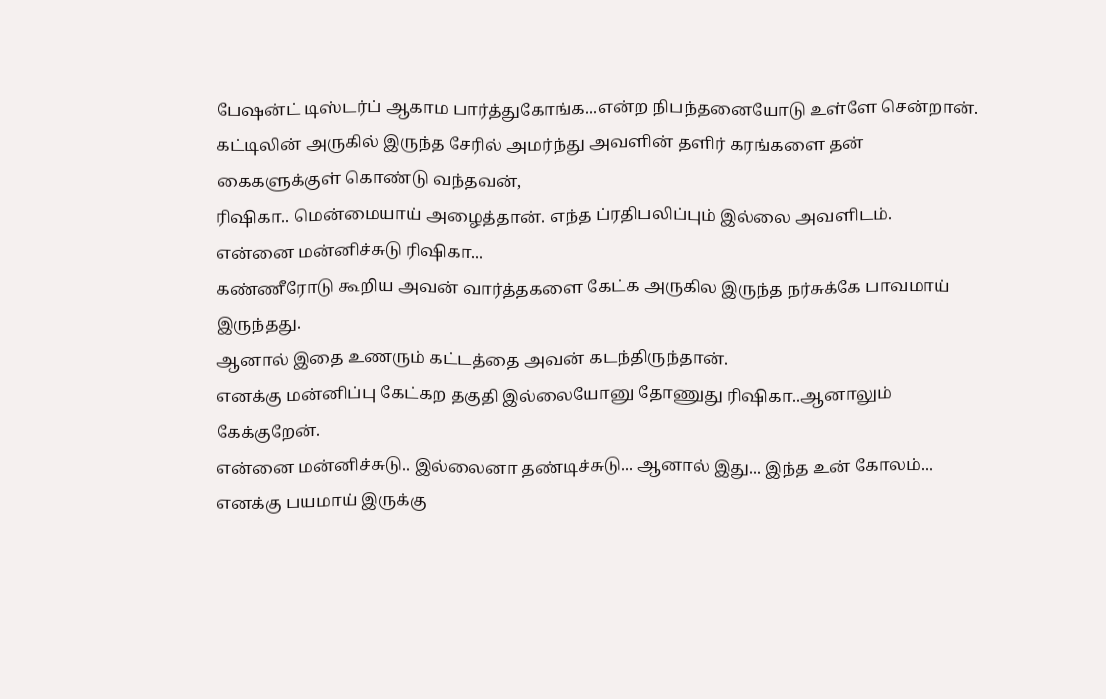பேஷன்ட் டிஸ்டர்ப் ஆகாம பார்த்துகோங்க...என்ற நிபந்தனையோடு உள்ளே சென்றான்.
கட்டிலின் அருகில் இருந்த சேரில் அமர்ந்து அவளின் தளிர் கரங்களை தன் கைகளுக்குள் கொண்டு வந்தவன்,
ரிஷிகா.. மென்மையாய் அழைத்தான். எந்த ப்ரதிபலிப்பும் இல்லை அவளிடம்.
என்னை மன்னிச்சுடு ரிஷிகா...
கண்ணீரோடு கூறிய அவன் வார்த்தகளை கேட்க அருகில இருந்த நர்சுக்கே பாவமாய் இருந்தது.
ஆனால் இதை உணரும் கட்டத்தை அவன் கடந்திருந்தான்.
எனக்கு மன்னிப்பு கேட்கற தகுதி இல்லையோனு தோணுது ரிஷிகா..ஆனாலும் கேக்குறேன்.
என்னை மன்னிச்சுடு.. இல்லைனா தண்டிச்சுடு... ஆனால் இது... இந்த உன் கோலம்... எனக்கு பயமாய் இருக்கு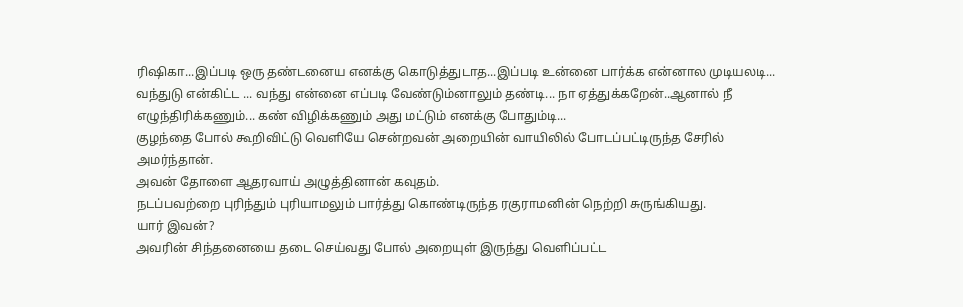ரிஷிகா...இப்படி ஒரு தண்டனைய எனக்கு கொடுத்துடாத...இப்படி உன்னை பார்க்க என்னால முடியலடி...
வந்துடு என்கிட்ட ... வந்து என்னை எப்படி வேண்டும்னாலும் தண்டி... நா ஏத்துக்கறேன்..ஆனால் நீ எழுந்திரிக்கணும்... கண் விழிக்கணும் அது மட்டும் எனக்கு போதும்டி...
குழந்தை போல் கூறிவிட்டு வெளியே சென்றவன் அறையின் வாயிலில் போடப்பட்டிருந்த சேரில் அமர்ந்தான்.
அவன் தோளை ஆதரவாய் அழுத்தினான் கவுதம்.
நடப்பவற்றை புரிந்தும் புரியாமலும் பார்த்து கொண்டிருந்த ரகுராமனின் நெற்றி சுருங்கியது.
யார் இவன்?
அவரின் சிந்தனையை தடை செய்வது போல் அறையுள் இருந்து வெளிப்பட்ட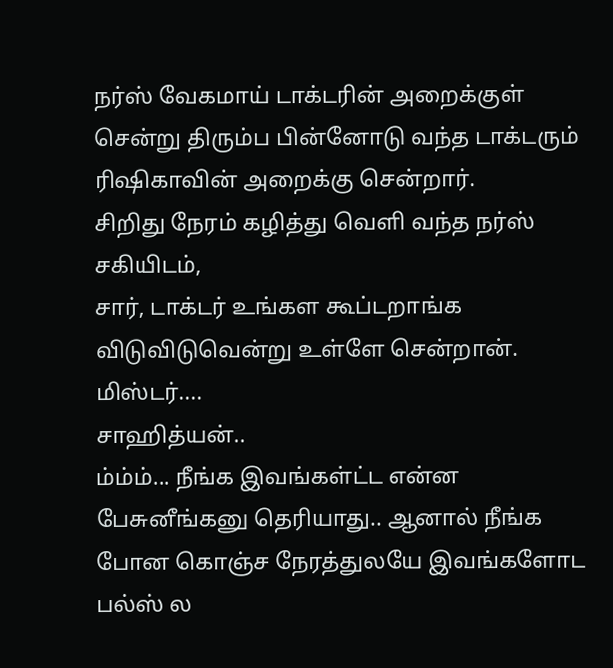நர்ஸ் வேகமாய் டாக்டரின் அறைக்குள் சென்று திரும்ப பின்னோடு வந்த டாக்டரும் ரிஷிகாவின் அறைக்கு சென்றார்.
சிறிது நேரம் கழித்து வெளி வந்த நர்ஸ் சகியிடம்,
சார், டாக்டர் உங்கள கூப்டறாங்க
விடுவிடுவென்று உள்ளே சென்றான்.
மிஸ்டர்....
சாஹித்யன்..
ம்ம்ம்... நீங்க இவங்கள்ட்ட என்ன பேசுனீங்கனு தெரியாது.. ஆனால் நீங்க போன கொஞ்ச நேரத்துலயே இவங்களோட பல்ஸ் ல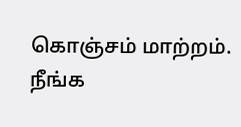கொஞ்சம் மாற்றம்.
நீங்க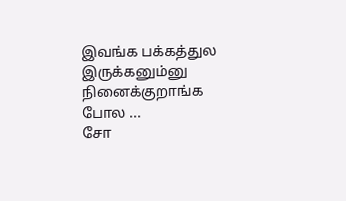இவங்க பக்கத்துல இருக்கனும்னு நினைக்குறாங்க போல ...
சோ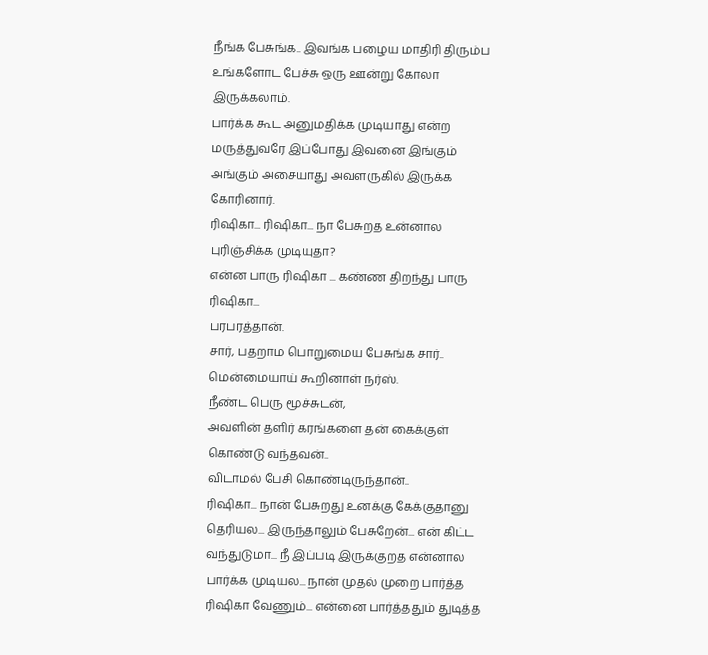நீங்க பேசுங்க.. இவங்க பழைய மாதிரி திரும்ப உங்களோட பேச்சு ஒரு ஊன்று கோலா இருக்கலாம்.
பார்க்க கூட அனுமதிக்க முடியாது என்ற மருத்துவரே இப்போது இவனை இங்கும் அங்கும் அசையாது அவளருகில் இருக்க கோரினார்.
ரிஷிகா... ரிஷிகா... நா பேசுறத உன்னால புரிஞ்சிக்க முடியுதா?
என்ன பாரு ரிஷிகா ... கண்ண திறந்து பாரு ரிஷிகா...
பரபரத்தான்.
சார், பதறாம பொறுமைய பேசுங்க சார்..
மென்மையாய் கூறினாள் நர்ஸ்.
நீண்ட பெரு மூச்சுடன்,
அவளின் தளிர் கரங்களை தன் கைக்குள் கொண்டு வந்தவன்..
விடாமல் பேசி கொண்டிருந்தான்..
ரிஷிகா... நான் பேசுறது உனக்கு கேக்குதானு தெரியல... இருந்தாலும் பேசுறேன்... என் கிட்ட வந்துடுமா... நீ இப்படி இருக்குறத என்னால பார்க்க முடியல... நான் முதல் முறை பார்த்த ரிஷிகா வேணும்... என்னை பார்த்ததும் துடித்த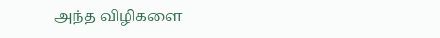அந்த விழிகளை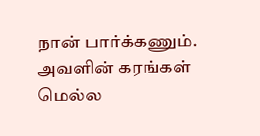நான் பார்க்கணும்.
அவளின் கரங்கள் மெல்ல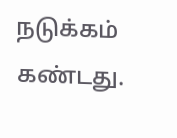நடுக்கம் கண்டது.